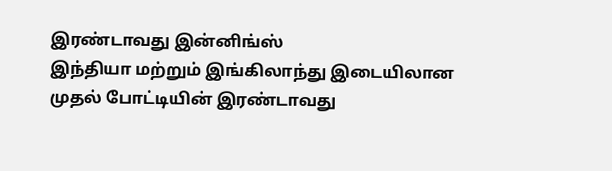இரண்டாவது இன்னிங்ஸ்
இந்தியா மற்றும் இங்கிலாந்து இடையிலான முதல் போட்டியின் இரண்டாவது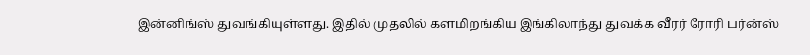இன்னிங்ஸ் துவங்கியுள்ளது. இதில் முதலில் களமிறங்கிய இங்கிலாந்து துவக்க வீரர் ரோரி பர்ன்ஸ்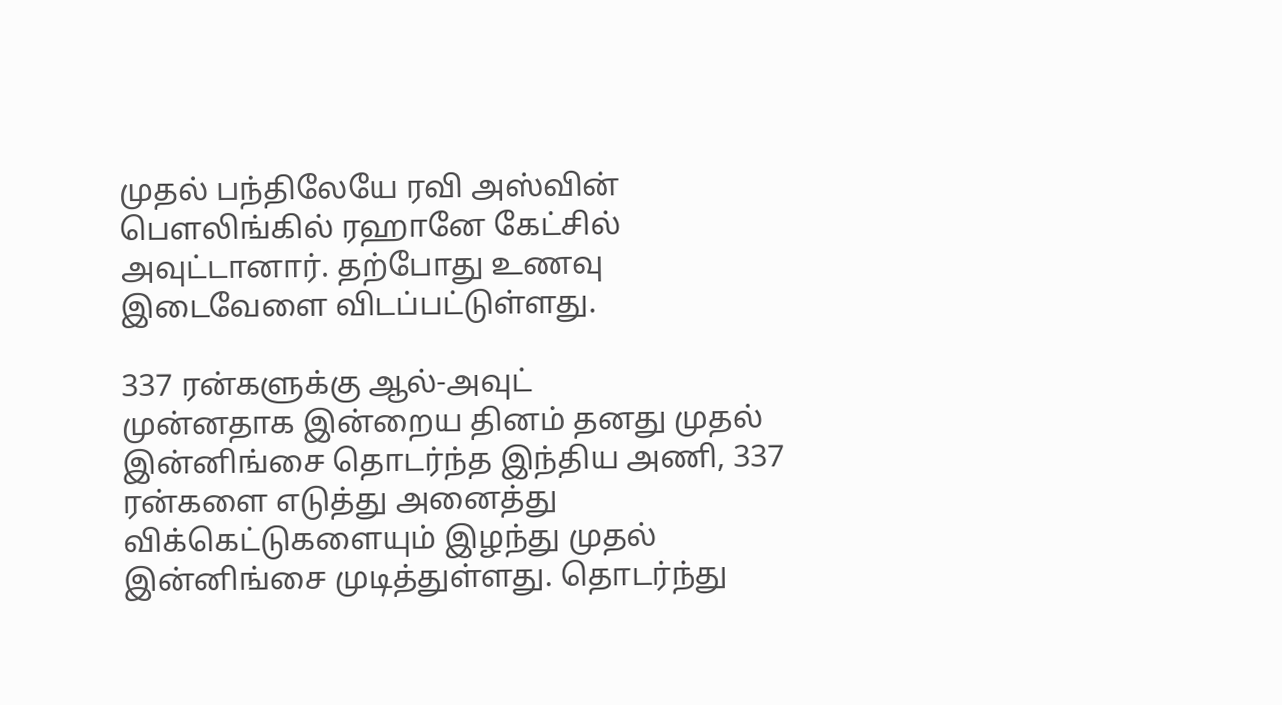முதல் பந்திலேயே ரவி அஸ்வின் பௌலிங்கில் ரஹானே கேட்சில் அவுட்டானார். தற்போது உணவு இடைவேளை விடப்பட்டுள்ளது.

337 ரன்களுக்கு ஆல்-அவுட்
முன்னதாக இன்றைய தினம் தனது முதல் இன்னிங்சை தொடர்ந்த இந்திய அணி, 337 ரன்களை எடுத்து அனைத்து விக்கெட்டுகளையும் இழந்து முதல் இன்னிங்சை முடித்துள்ளது. தொடர்ந்து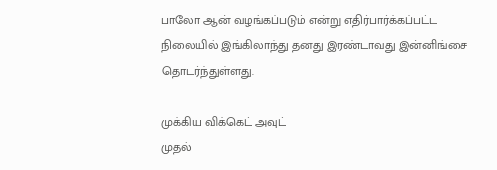பாலோ ஆன் வழங்கப்படும் என்று எதிர்பார்க்கப்பட்ட நிலையில் இங்கிலாந்து தனது இரண்டாவது இன்னிங்சை தொடர்ந்துள்ளது.

முக்கிய விக்கெட் அவுட்
முதல்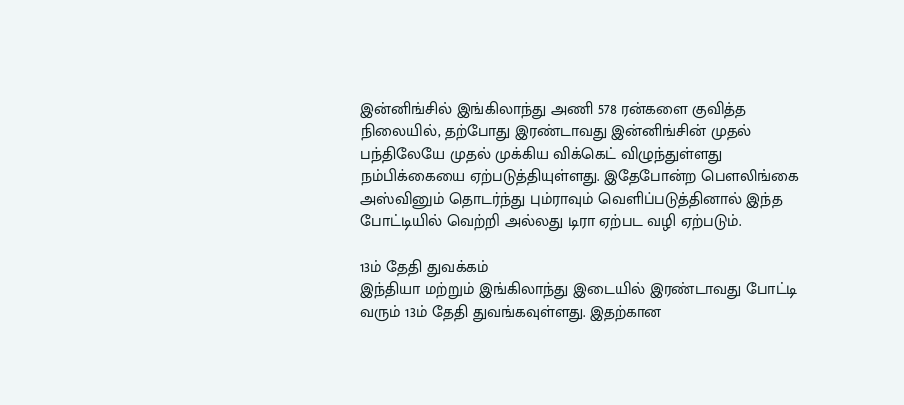இன்னிங்சில் இங்கிலாந்து அணி 578 ரன்களை குவித்த நிலையில், தற்போது இரண்டாவது இன்னிங்சின் முதல் பந்திலேயே முதல் முக்கிய விக்கெட் விழுந்துள்ளது நம்பிக்கையை ஏற்படுத்தியுள்ளது. இதேபோன்ற பௌலிங்கை அஸ்வினும் தொடர்ந்து பும்ராவும் வெளிப்படுத்தினால் இந்த போட்டியில் வெற்றி அல்லது டிரா ஏற்பட வழி ஏற்படும்.

13ம் தேதி துவக்கம்
இந்தியா மற்றும் இங்கிலாந்து இடையில் இரண்டாவது போட்டி வரும் 13ம் தேதி துவங்கவுள்ளது. இதற்கான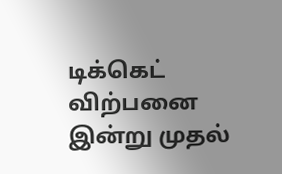டிக்கெட் விற்பனை இன்று முதல்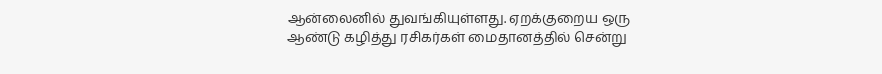ஆன்லைனில் துவங்கியுள்ளது. ஏறக்குறைய ஒரு ஆண்டு கழித்து ரசிகர்கள் மைதானத்தில் சென்று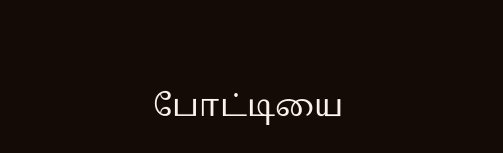போட்டியை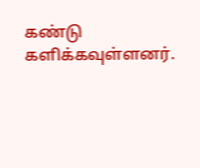கண்டு களிக்கவுள்ளனர்.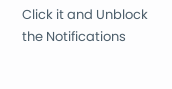Click it and Unblock the Notifications